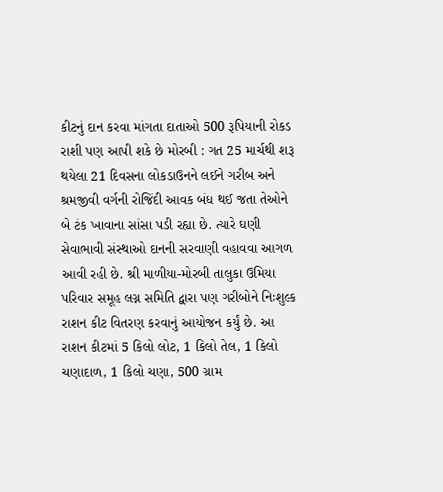કીટનું દાન કરવા માંગતા દાતાઓ 500 રૂપિયાની રોકડ રાશી પણ આપી શકે છે મોરબી : ગત 25 માર્ચથી શરૂ થયેલા 21 દિવસના લોકડાઉનને લઈને ગરીબ અને શ્રમજીવી વર્ગની રોજિંદી આવક બંધ થઈ જતા તેઓને બે ટંક ખાવાના સાંસા પડી રહ્યા છે. ત્યારે ઘણી સેવાભાવી સંસ્થાઓ દાનની સરવાણી વહાવવા આગળ આવી રહી છે. શ્રી માળીયા-મોરબી તાલુકા ઉમિયા પરિવાર સમૂહ લગ્ન સમિતિ દ્વારા પણ ગરીબોને નિઃશુલ્ક રાશન કીટ વિતરણ કરવાનું આયોજન કર્યું છે. આ રાશન કીટમાં 5 કિલો લોટ, 1 કિલો તેલ, 1 કિલો ચણાદાળ, 1 કિલો ચણા, 500 ગ્રામ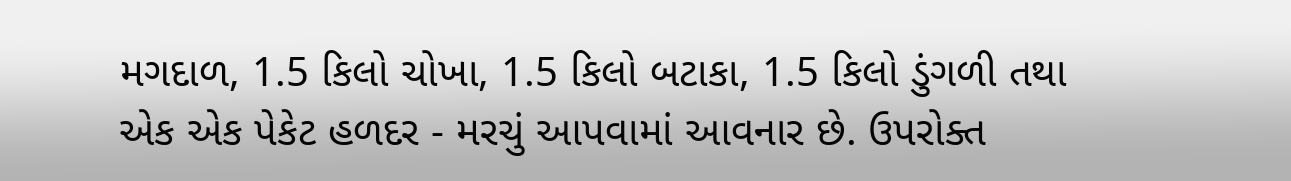મગદાળ, 1.5 કિલો ચોખા, 1.5 કિલો બટાકા, 1.5 કિલો ડુંગળી તથા એક એક પેકેટ હળદર - મરચું આપવામાં આવનાર છે. ઉપરોક્ત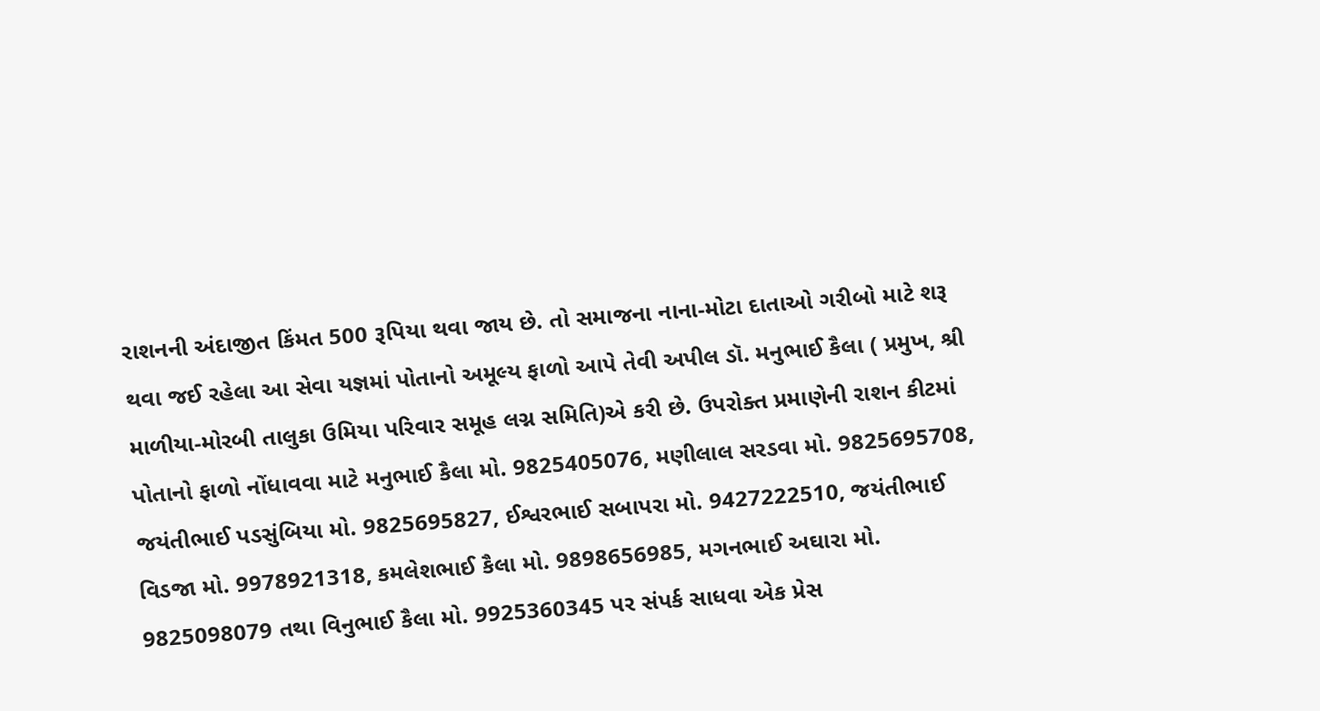રાશનની અંદાજીત કિંમત 500 રૂપિયા થવા જાય છે. તો સમાજના નાના-મોટા દાતાઓ ગરીબો માટે શરૂ થવા જઈ રહેલા આ સેવા યજ્ઞમાં પોતાનો અમૂલ્ય ફાળો આપે તેવી અપીલ ડૉ. મનુભાઈ કૈલા ( પ્રમુખ, શ્રી માળીયા-મોરબી તાલુકા ઉમિયા પરિવાર સમૂહ લગ્ન સમિતિ)એ કરી છે. ઉપરોક્ત પ્રમાણેની રાશન કીટમાં પોતાનો ફાળો નોંધાવવા માટે મનુભાઈ કૈલા મો. 9825405076, મણીલાલ સરડવા મો. 9825695708, જયંતીભાઈ પડસુંબિયા મો. 9825695827, ઈશ્વરભાઈ સબાપરા મો. 9427222510, જયંતીભાઈ વિડજા મો. 9978921318, કમલેશભાઈ કૈલા મો. 9898656985, મગનભાઈ અઘારા મો. 9825098079 તથા વિનુભાઈ કૈલા મો. 9925360345 પર સંપર્ક સાધવા એક પ્રેસ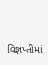વિજ્ઞપ્તીમાં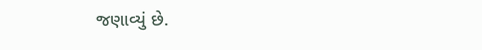જણાવ્યું છે.